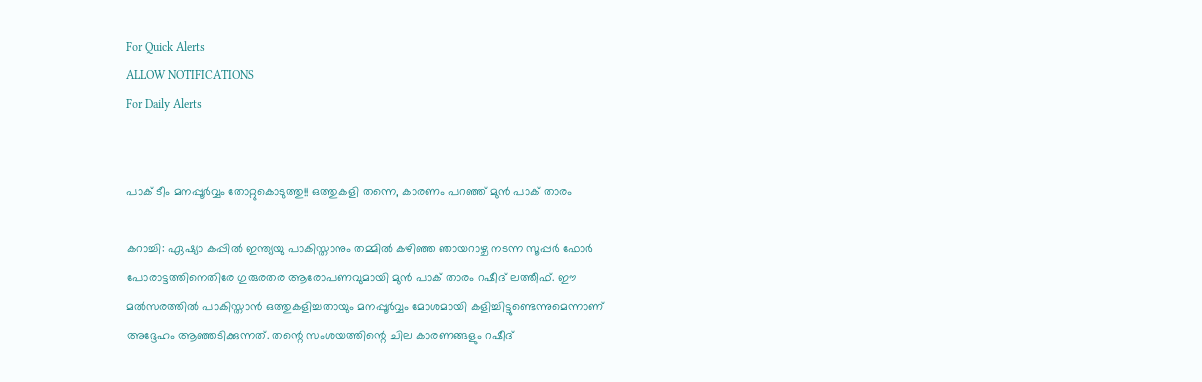For Quick Alerts
ALLOW NOTIFICATIONS
For Daily Alerts


പാക് ടീം മനപ്പൂര്‍വ്വം തോറ്റുകൊടുത്തു!! ഒത്തുകളി തന്നെ, കാരണം പറഞ്ഞ് മുന്‍ പാക് താരം

കറാച്ചി: ഏഷ്യാ കപ്പില്‍ ഇന്ത്യയു പാകിസ്താനും തമ്മില്‍ കഴിഞ്ഞ ഞായറാഴ്ച നടന്ന സൂപ്പര്‍ ഫോര്‍ പോരാട്ടത്തിനെതിരേ ഗുരുരതര ആരോപണവുമായി മുന്‍ പാക് താരം റഷീദ് ലത്തീഫ്. ഈ മല്‍സരത്തില്‍ പാകിസ്താന്‍ ഒത്തുകളിച്ചതായും മനപ്പൂര്‍വ്വം മോശമായി കളിച്ചിട്ടുണ്ടെന്നുമെന്നാണ് അദ്ദേഹം ആഞ്ഞടിക്കുന്നത്. തന്റെ സംശയത്തിന്റെ ചില കാരണങ്ങളും റഷീദ്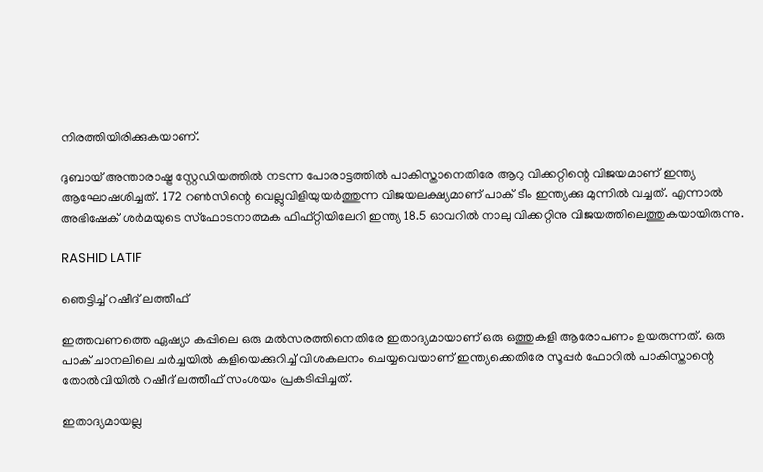നിരത്തിയിരിക്കുകയാണ്.

ദുബായ് അന്താരാഷ്ട്ര സ്റ്റേഡിയത്തില്‍ നടന്ന പോരാട്ടത്തില്‍ പാകിസ്താനെതിരേ ആറു വിക്കറ്റിന്റെ വിജയമാണ് ഇന്ത്യ ആഘോഷശിച്ചത്. 172 റണ്‍സിന്റെ വെല്ലുവിളിയുയര്‍ത്തുന്ന വിജയലക്ഷ്യമാണ് പാക് ടീം ഇന്ത്യക്കു മുന്നില്‍ വച്ചത്. എന്നാല്‍ അഭിഷേക് ശര്‍മയുടെ സ്‌ഫോടനാത്മക ഫിഫ്റ്റിയിലേറി ഇന്ത്യ 18.5 ഓവറില്‍ നാലു വിക്കറ്റിനു വിജയത്തിലെത്തുകയായിരുന്നു.

RASHID LATIF

ഞെട്ടിച്ച് റഷീദ് ലത്തീഫ്

ഇത്തവണത്തെ ഏഷ്യാ കപ്പിലെ ഒരു മല്‍സരത്തിനെതിരേ ഇതാദ്യമായാണ് ഒരു ഒത്തുകളി ആരോപണം ഉയരുന്നത്. ഒരു പാക് ചാനലിലെ ചര്‍ച്ചയില്‍ കളിയെക്കുറിച്ച് വിശകലനം ചെയ്യവെയാണ് ഇന്ത്യക്കെതിരേ സൂപ്പര്‍ ഫോറില്‍ പാകിസ്താന്റെ തോല്‍വിയില്‍ റഷീദ് ലത്തീഫ് സംശയം പ്രകടിപ്പിച്ചത്.

ഇതാദ്യമായല്ല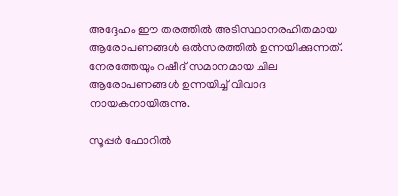അദ്ദേഹം ഈ തരത്തില്‍ അടിസ്ഥാനരഹിതമായ ആരോപണങ്ങള്‍ ഒല്‍സരത്തില്‍ ഉന്നയിക്കുന്നത്. നേരത്തേയും റഷീദ് സമാനമായ ചില ആരോപണങ്ങള്‍ ഉന്നയിച്ച് വിവാദ നായകനായിരുന്നു.

സൂപ്പര്‍ ഫോറില്‍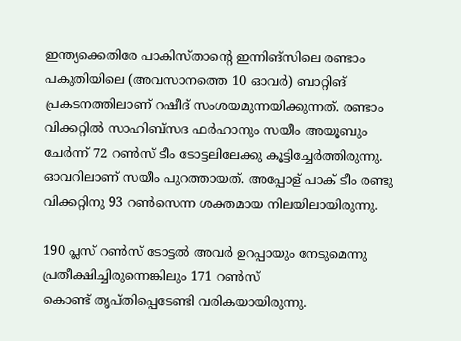ഇന്ത്യക്കെതിരേ പാകിസ്താന്റെ ഇന്നിങ്‌സിലെ രണ്ടാം പകുതിയിലെ (അവസാനത്തെ 10 ഓവര്‍) ബാറ്റിങ് പ്രകടനത്തിലാണ് റഷീദ് സംശയമുന്നയിക്കുന്നത്. രണ്ടാം വിക്കറ്റില്‍ സാഹിബ്‌സദ ഫര്‍ഹാനും സയീം അയൂബും ചേര്‍ന്ന് 72 റണ്‍സ് ടീം ടോട്ടലിലേക്കു കൂട്ടിച്ചേര്‍ത്തിരുന്നു. ഓവറിലാണ് സയീം പുറത്തായത്. അപ്പോള് പാക് ടീം രണ്ടു വിക്കറ്റിനു 93 റണ്‍സെന്ന ശക്തമായ നിലയിലായിരുന്നു.

190 പ്ലസ് റണ്‍സ് ടോട്ടല്‍ അവര്‍ ഉറപ്പായും നേടുമെന്നു പ്രതീക്ഷിച്ചിരുന്നെങ്കിലും 171 റണ്‍സ്
കൊണ്ട് തൃപ്തിപ്പെടേണ്ടി വരികയായിരുന്നു.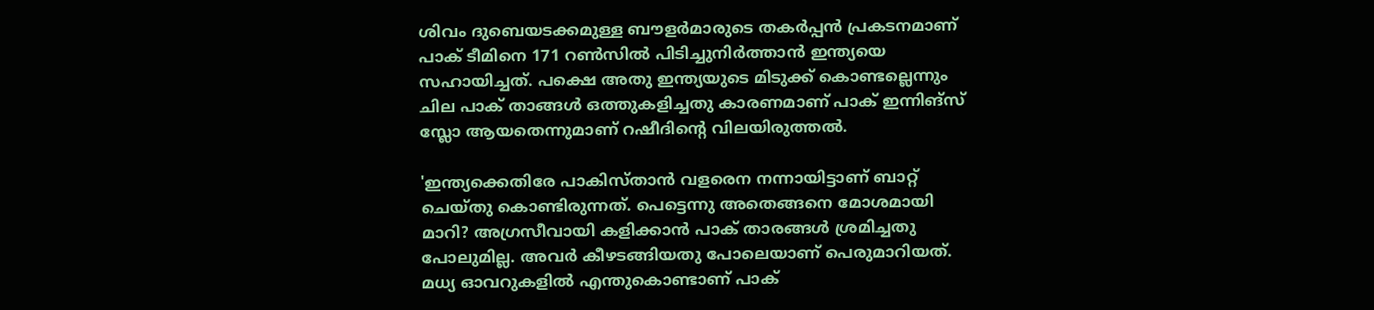ശിവം ദുബെയടക്കമുള്ള ബൗളര്‍മാരുടെ തകര്‍പ്പന്‍ പ്രകടനമാണ് പാക് ടീമിനെ 171 റണ്‍സില്‍ പിടിച്ചുനിര്‍ത്താന്‍ ഇന്ത്യയെ സഹായിച്ചത്. പക്ഷെ അതു ഇന്ത്യയുടെ മിടുക്ക് കൊണ്ടല്ലെന്നും ചില പാക് താങ്ങള്‍ ഒത്തുകളിച്ചതു കാരണമാണ് പാക് ഇന്നിങ്‌സ് സ്ലോ ആയതെന്നുമാണ് റഷീദിന്റെ വിലയിരുത്തല്‍.

'ഇന്ത്യക്കെതിരേ പാകിസ്താന്‍ വളരെന നന്നായിട്ടാണ് ബാറ്റ് ചെയ്തു കൊണ്ടിരുന്നത്. പെട്ടെന്നു അതെങ്ങനെ മോശമായി മാറി? അഗ്രസീവായി കളിക്കാന്‍ പാക് താരങ്ങള്‍ ശ്രമിച്ചതു പോലുമില്ല. അവര്‍ കീഴടങ്ങിയതു പോലെയാണ് പെരുമാറിയത്. മധ്യ ഓവറുകളില്‍ എന്തുകൊണ്ടാണ് പാക്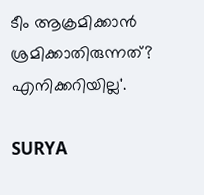ടീം ആക്രമിക്കാന്‍ ശ്രമിക്കാതിരുന്നത്? എനിക്കറിയില്ല'.

SURYA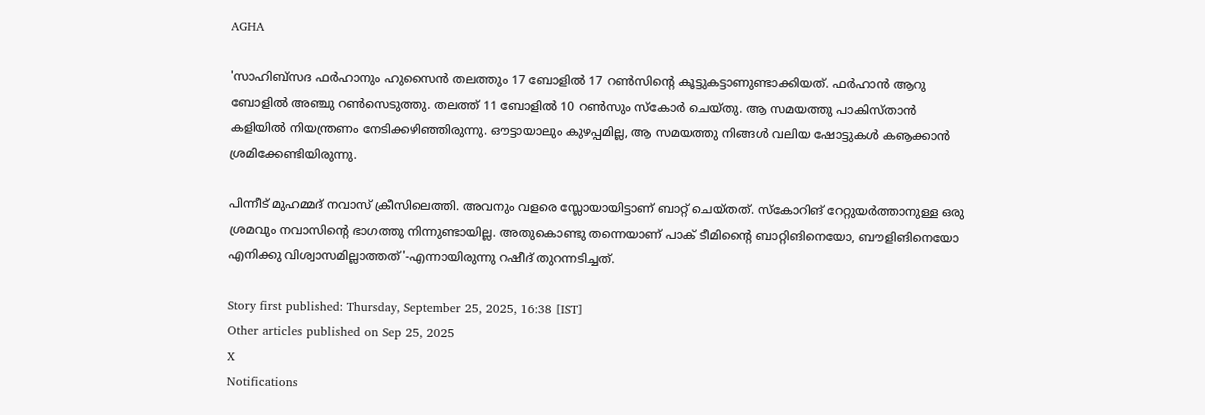AGHA

'സാഹിബ്‌സദ ഫര്‍ഹാനും ഹുസൈന്‍ തലത്തും 17 ബോളില്‍ 17 റണ്‍സിന്റെ കൂട്ടുകട്ടാണുണ്ടാക്കിയത്. ഫര്‍ഹാന്‍ ആറു ബോളില്‍ അഞ്ചു റണ്‍സെടുത്തു. തലത്ത് 11 ബോളില്‍ 10 റണ്‍സും സ്‌കോര്‍ ചെയ്തു. ആ സമയത്തു പാകിസ്താന്‍ കളിയില്‍ നിയന്ത്രണം നേടിക്കഴിഞ്ഞിരുന്നു. ഔട്ടായാലും കുഴപ്പമില്ല, ആ സമയത്തു നിങ്ങള്‍ വലിയ ഷോട്ടുകള്‍ കൡക്കാന്‍ ശ്രമിക്കേണ്ടിയിരുന്നു.

പിന്നീട് മുഹമ്മദ് നവാസ് ക്രീസിലെത്തി. അവനും വളരെ സ്ലോയായിട്ടാണ് ബാറ്റ് ചെയ്തത്. സ്‌കോറിങ് റേറ്റുയര്‍ത്താനുള്ള ഒരു ശ്രമവും നവാസിന്റെ ഭാഗത്തു നിന്നുണ്ടായില്ല. അതുകൊണ്ടു തന്നെയാണ് പാക് ടീമിന്റൈ ബാറ്റിങിനെയോ, ബൗളിങിനെയോ എനിക്കു വിശ്വാസമില്ലാത്തത്'-എന്നായിരുന്നു റഷീദ് തുറന്നടിച്ചത്.

Story first published: Thursday, September 25, 2025, 16:38 [IST]
Other articles published on Sep 25, 2025
X
Notifications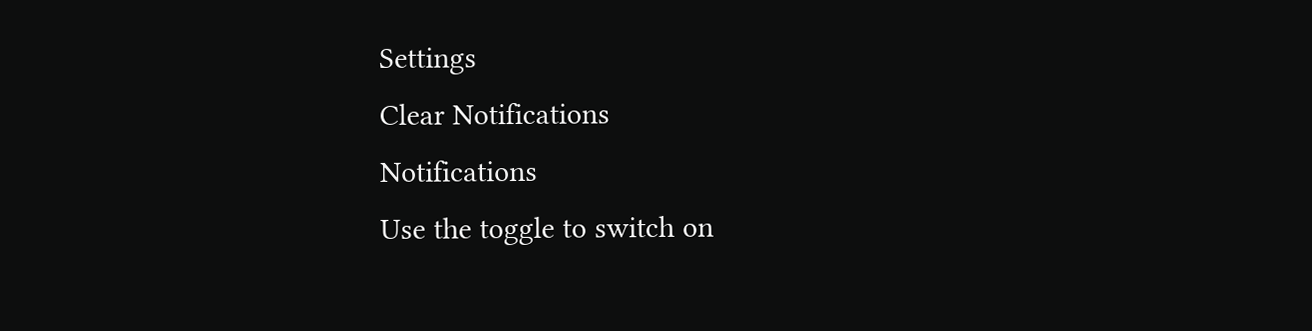Settings
Clear Notifications
Notifications
Use the toggle to switch on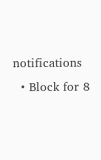notifications
  • Block for 8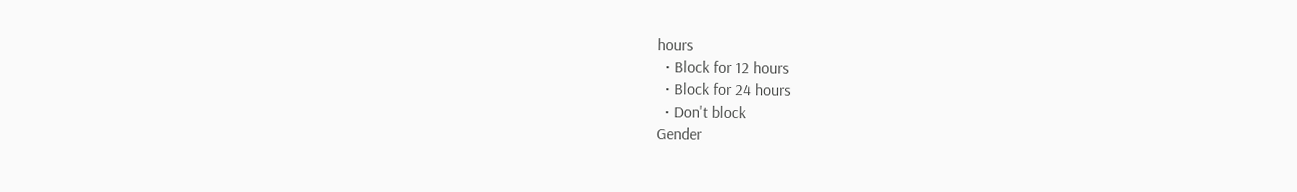hours
  • Block for 12 hours
  • Block for 24 hours
  • Don't block
Gender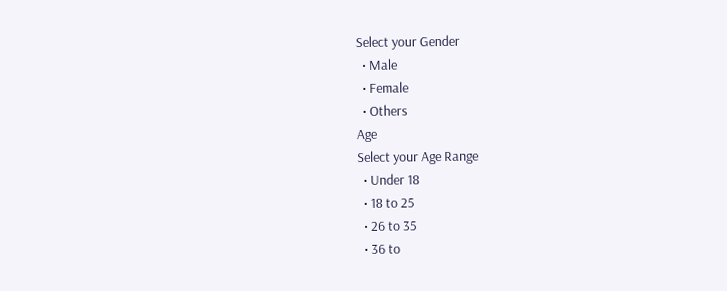Select your Gender
  • Male
  • Female
  • Others
Age
Select your Age Range
  • Under 18
  • 18 to 25
  • 26 to 35
  • 36 to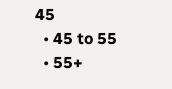45
  • 45 to 55
  • 55+